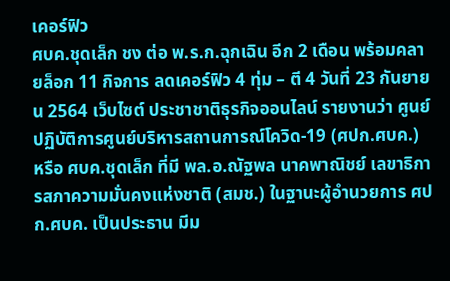เคอร์ฟิว
ศบค.ชุดเล็ก ชง ต่อ พ.ร.ก.ฉุกเฉิน อีก 2 เดือน พร้อมคลายล็อก 11 กิจการ ลดเคอร์ฟิว 4 ทุ่ม – ตี 4 วันที่ 23 กันยายน 2564 เว็บไซต์ ประชาชาติธุรกิจออนไลน์ รายงานว่า ศูนย์ปฏิบัติการศูนย์บริหารสถานการณ์โควิด-19 (ศปก.ศบค.) หรือ ศบค.ชุดเล็ก ที่มี พล.อ.ณัฐพล นาคพาณิชย์ เลขาธิการสภาความมั่นคงแห่งชาติ (สมช.) ในฐานะผู้อำนวยการ ศปก.ศบค. เป็นประธาน มีม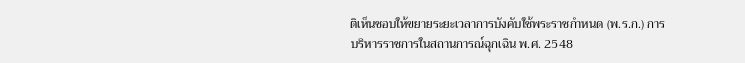ติเห็นชอบให้ขยายระยะเวลาการบังคับใช้พระราชกำหนด (พ.ร.ก.) การบริหารราชการในสถานการณ์ฉุกเฉิน พ.ศ. 2548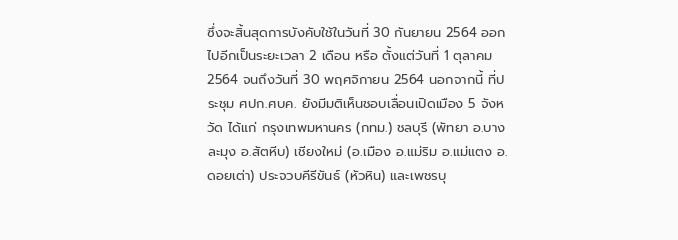ซึ่งจะสิ้นสุดการบังคับใช้ในวันที่ 30 กันยายน 2564 ออกไปอีกเป็นระยะเวลา 2 เดือน หรือ ตั้งแต่วันที่ 1 ตุลาคม 2564 จนถึงวันที่ 30 พฤศจิกายน 2564 นอกจากนี้ ที่ประชุม ศปก.ศบค. ยังมีมติเห็นชอบเลื่อนเปิดเมือง 5 จังหวัด ได้แก่ กรุงเทพมหานคร (กทม.) ชลบุรี (พัทยา อ.บางละมุง อ.สัตหีบ) เชียงใหม่ (อ.เมือง อ.แม่ริม อ.แม่แตง อ.ดอยเต่า) ประจวบคีรีขันธ์ (หัวหิน) และเพชรบุ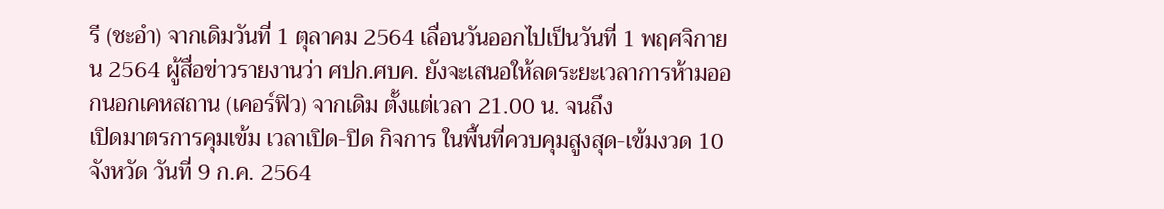รี (ชะอำ) จากเดิมวันที่ 1 ตุลาคม 2564 เลื่อนวันออกไปเป็นวันที่ 1 พฤศจิกายน 2564 ผู้สื่อข่าวรายงานว่า ศปก.ศบค. ยังจะเสนอให้ลดระยะเวลาการห้ามออกนอกเคหสถาน (เคอร์ฟิว) จากเดิม ตั้งแต่เวลา 21.00 น. จนถึง
เปิดมาตรการคุมเข้ม เวลาเปิด-ปิด กิจการ ในพื้นที่ควบคุมสูงสุด-เข้มงวด 10 จังหวัด วันที่ 9 ก.ค. 2564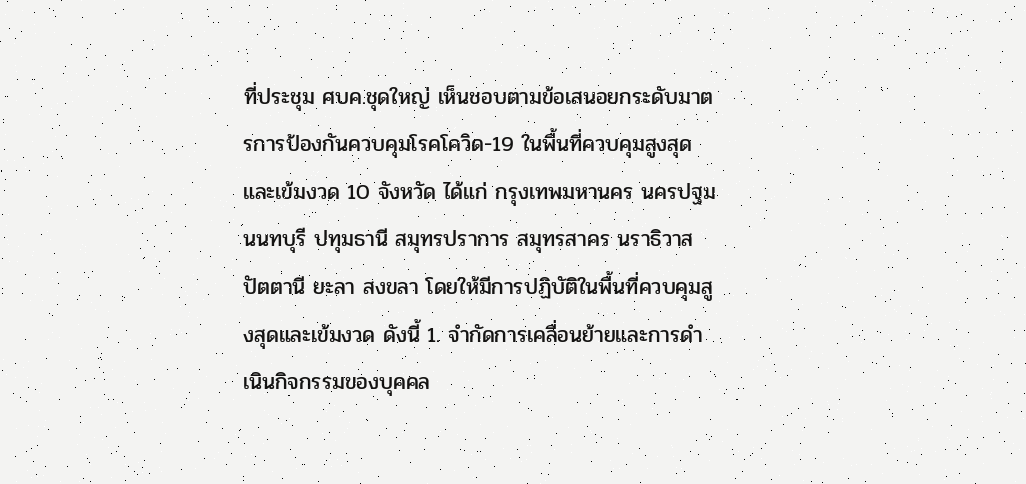ที่ประชุม ศบค.ชุดใหญ่ เห็นชอบตามข้อเสนอยกระดับมาตรการป้องกันควบคุมโรคโควิด-19 ในพื้นที่ควบคุมสูงสุดและเข้มงวด 10 จังหวัด ได้แก่ กรุงเทพมหานคร นครปฐม นนทบุรี ปทุมธานี สมุทรปราการ สมุทรสาคร นราธิวาส ปัตตานี ยะลา สงขลา โดยให้มีการปฏิบัติในพื้นที่ควบคุมสูงสุดและเข้มงวด ดังนี้ 1. จำกัดการเคลื่อนย้ายและการดำเนินกิจกรรมของบุคคล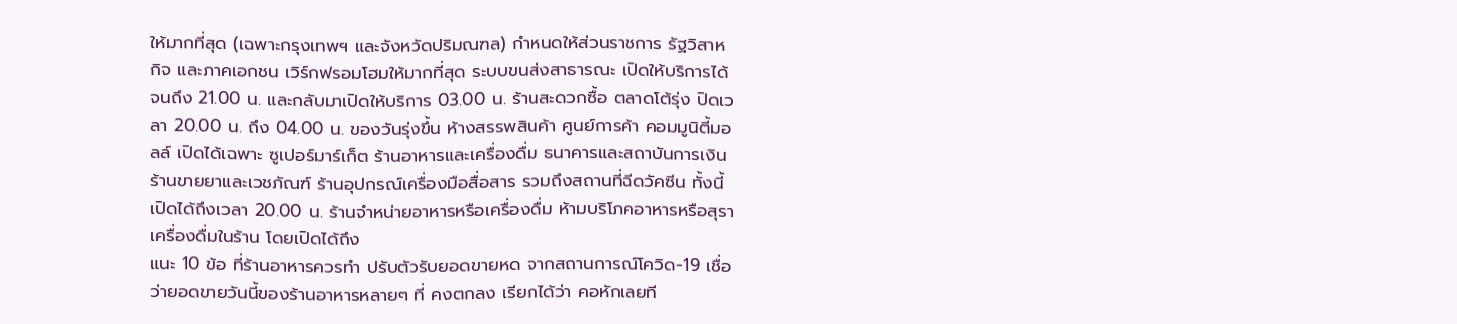ให้มากที่สุด (เฉพาะกรุงเทพฯ และจังหวัดปริมณฑล) กำหนดให้ส่วนราชการ รัฐวิสาหกิจ และภาคเอกชน เวิร์กฟรอมโฮมให้มากที่สุด ระบบขนส่งสาธารณะ เปิดให้บริการได้จนถึง 21.00 น. และกลับมาเปิดให้บริการ 03.00 น. ร้านสะดวกซื้อ ตลาดโต้รุ่ง ปิดเวลา 20.00 น. ถึง 04.00 น. ของวันรุ่งขึ้น ห้างสรรพสินค้า ศูนย์การค้า คอมมูนิตี้มอลล์ เปิดได้เฉพาะ ซูเปอร์มาร์เก็ต ร้านอาหารและเครื่องดื่ม ธนาคารและสถาบันการเงิน ร้านขายยาและเวชภัณฑ์ ร้านอุปกรณ์เครื่องมือสื่อสาร รวมถึงสถานที่ฉีดวัคซีน ทั้งนี้ เปิดได้ถึงเวลา 20.00 น. ร้านจำหน่ายอาหารหรือเครื่องดื่ม ห้ามบริโภคอาหารหรือสุราเครื่องดื่มในร้าน โดยเปิดได้ถึง
แนะ 10 ข้อ ที่ร้านอาหารควรทำ ปรับตัวรับยอดขายหด จากสถานการณ์โควิด-19 เชื่อว่ายอดขายวันนี้ของร้านอาหารหลายๆ ที่ คงตกลง เรียกได้ว่า คอหักเลยที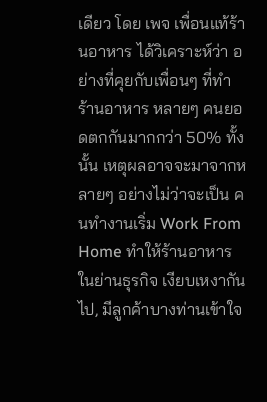เดียว โดย เพจ เพื่อนแท้ร้านอาหาร ได้วิเคราะห์ว่า อย่างที่คุยกับเพื่อนๆ ที่ทำร้านอาหาร หลายๆ คนยอดตกกันมากกว่า 50% ทั้งนั้น เหตุผลอาจจะมาจากหลายๆ อย่างไม่ว่าจะเป็น คนทำงานเริ่ม Work From Home ทำให้ร้านอาหาร ในย่านธุรกิจ เงียบเหงากันไป, มีลูกค้าบางท่านเข้าใจ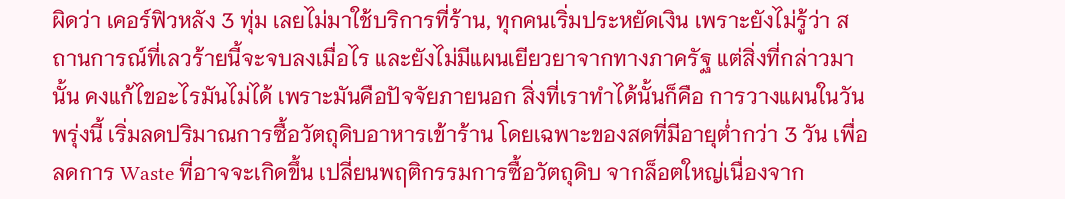ผิดว่า เคอร์ฟิวหลัง 3 ทุ่ม เลยไม่มาใช้บริการที่ร้าน, ทุกคนเริ่มประหยัดเงิน เพราะยังไม่รู้ว่า สถานการณ์ที่เลวร้ายนี้จะจบลงเมื่อไร และยังไม่มีแผนเยียวยาจากทางภาครัฐ แต่สิ่งที่กล่าวมานั้น คงแก้ไขอะไรมันไม่ได้ เพราะมันคือปัจจัยภายนอก สิ่งที่เราทำได้นั้นก็คือ การวางแผนในวันพรุ่งนี้ เริ่มลดปริมาณการซื้อวัตถุดิบอาหารเข้าร้าน โดยเฉพาะของสดที่มีอายุต่ำกว่า 3 วัน เพื่อลดการ Waste ที่อาจจะเกิดขึ้น เปลี่ยนพฤติกรรมการซื้อวัตถุดิบ จากล็อตใหญ่เนื่องจาก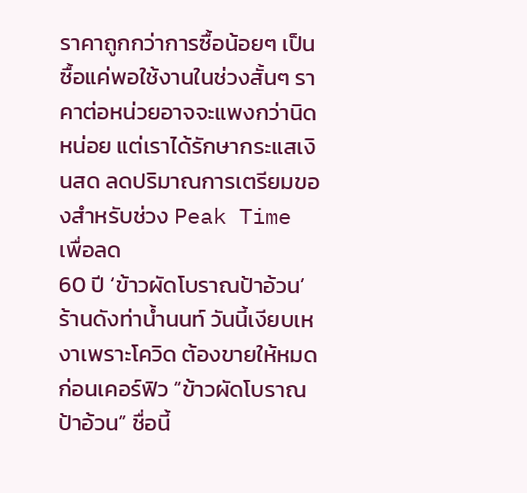ราคาถูกกว่าการซื้อน้อยๆ เป็นซื้อแค่พอใช้งานในช่วงสั้นๆ ราคาต่อหน่วยอาจจะแพงกว่านิดหน่อย แต่เราได้รักษากระแสเงินสด ลดปริมาณการเตรียมของสำหรับช่วง Peak Time เพื่อลด
60 ปี ‘ข้าวผัดโบราณป้าอ้วน’ ร้านดังท่าน้ำนนท์ วันนี้เงียบเหงาเพราะโควิด ต้องขายให้หมดก่อนเคอร์ฟิว “ข้าวผัดโบราณป้าอ้วน” ชื่อนี้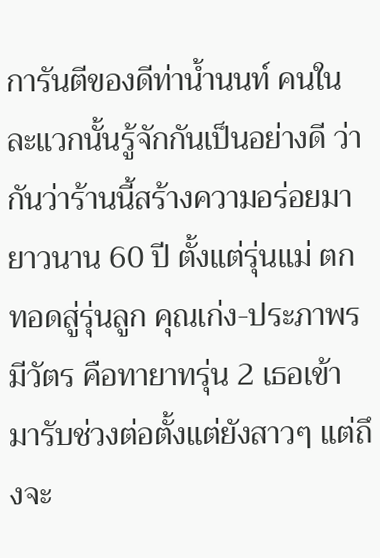การันตีของดีท่าน้ำนนท์ คนในละแวกนั้นรู้จักกันเป็นอย่างดี ว่ากันว่าร้านนี้สร้างความอร่อยมายาวนาน 60 ปี ตั้งแต่รุ่นแม่ ตกทอดสู่รุ่นลูก คุณเก่ง-ประภาพร มีวัตร คือทายาทรุ่น 2 เธอเข้ามารับช่วงต่อตั้งแต่ยังสาวๆ แต่ถึงจะ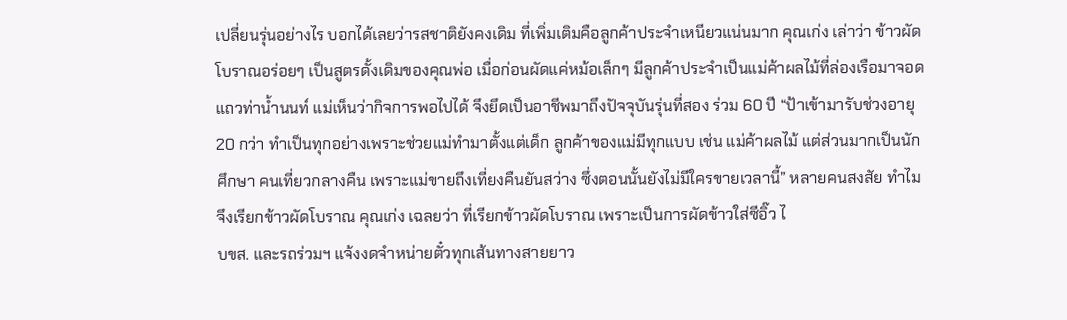เปลี่ยนรุ่นอย่างไร บอกได้เลยว่ารสชาติยังคงเดิม ที่เพิ่มเติมคือลูกค้าประจำเหนียวแน่นมาก คุณเก่ง เล่าว่า ข้าวผัดโบราณอร่อยๆ เป็นสูตรดั้งเดิมของคุณพ่อ เมื่อก่อนผัดแค่หม้อเล็กๆ มีลูกค้าประจำเป็นแม่ค้าผลไม้ที่ล่องเรือมาจอดแถวท่าน้ำนนท์ แม่เห็นว่ากิจการพอไปได้ จึงยึดเป็นอาชีพมาถึงปัจจุบันรุ่นที่สอง ร่วม 60 ปี “ป้าเข้ามารับช่วงอายุ 20 กว่า ทำเป็นทุกอย่างเพราะช่วยแม่ทำมาตั้งแต่เด็ก ลูกค้าของแม่มีทุกแบบ เช่น แม่ค้าผลไม้ แต่ส่วนมากเป็นนักศึกษา คนเที่ยวกลางคืน เพราะแม่ขายถึงเที่ยงคืนยันสว่าง ซึ่งตอนนั้นยังไม่มีใครขายเวลานี้” หลายคนสงสัย ทำไมจึงเรียกข้าวผัดโบราณ คุณเก่ง เฉลยว่า ที่เรียกข้าวผัดโบราณ เพราะเป็นการผัดข้าวใส่ซีอิ๊ว ไ
บขส. และรถร่วมฯ แจ้งงดจำหน่ายตั๋วทุกเส้นทางสายยาว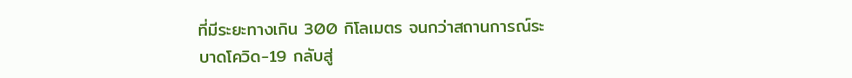ที่มีระยะทางเกิน 300 กิโลเมตร จนกว่าสถานการณ์ระบาดโควิด-19 กลับสู่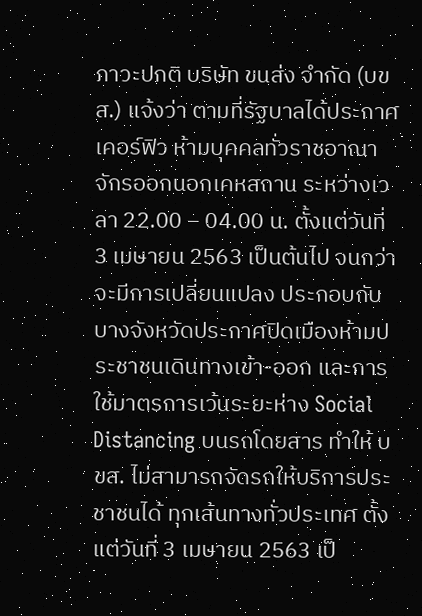ภาวะปกติ บริษัท ขนส่ง จำกัด (บขส.) แจ้งว่า ตามที่รัฐบาลได้ประกาศเคอร์ฟิว ห้ามบุคคลทั่วราชอาณาจักรออกนอกเคหสถาน ระหว่างเวลา 22.00 – 04.00 น. ตั้งแต่วันที่ 3 เมษายน 2563 เป็นต้นไป จนกว่าจะมีการเปลี่ยนแปลง ประกอบกับบางจังหวัดประกาศปิดเมืองห้ามประชาชนเดินทางเข้า-ออก และการใช้มาตรการเว้นระยะห่าง Social Distancing บนรถโดยสาร ทำให้ บขส. ไม่สามารถจัดรถให้บริการประชาชนได้ ทุกเส้นทางทั่วประเทศ ตั้งแต่วันที่ 3 เมษายน 2563 เป็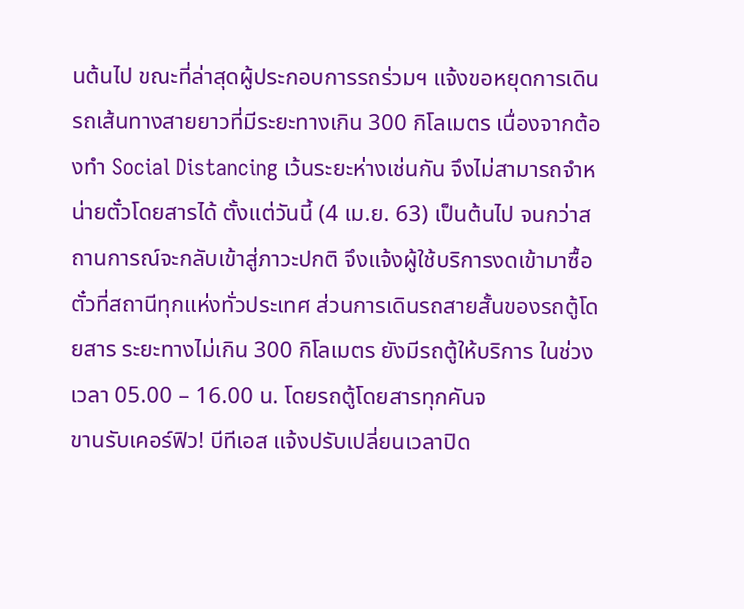นต้นไป ขณะที่ล่าสุดผู้ประกอบการรถร่วมฯ แจ้งขอหยุดการเดินรถเส้นทางสายยาวที่มีระยะทางเกิน 300 กิโลเมตร เนื่องจากต้องทำ Social Distancing เว้นระยะห่างเช่นกัน จึงไม่สามารถจำหน่ายตั๋วโดยสารได้ ตั้งแต่วันนี้ (4 เม.ย. 63) เป็นต้นไป จนกว่าสถานการณ์จะกลับเข้าสู่ภาวะปกติ จึงแจ้งผู้ใช้บริการงดเข้ามาซื้อตั๋วที่สถานีทุกแห่งทั่วประเทศ ส่วนการเดินรถสายสั้นของรถตู้โดยสาร ระยะทางไม่เกิน 300 กิโลเมตร ยังมีรถตู้ให้บริการ ในช่วงเวลา 05.00 – 16.00 น. โดยรถตู้โดยสารทุกคันจ
ขานรับเคอร์ฟิว! บีทีเอส แจ้งปรับเปลี่ยนเวลาปิด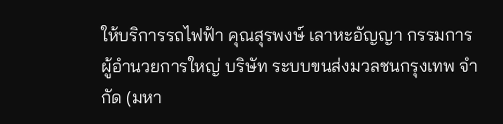ให้บริการรถไฟฟ้า คุณสุรพงษ์ เลาหะอัญญา กรรมการผู้อำนวยการใหญ่ บริษัท ระบบขนส่งมวลชนกรุงเทพ จำกัด (มหา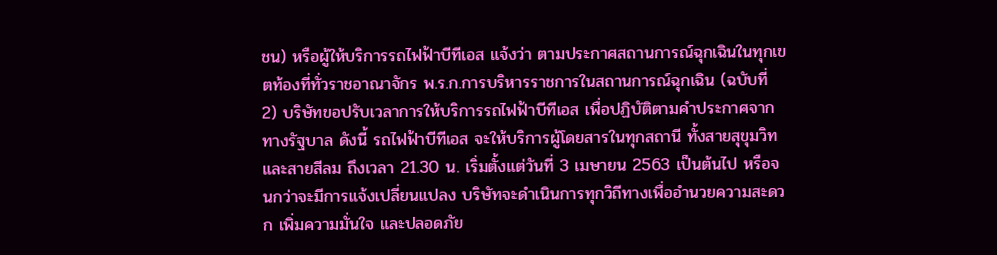ชน) หรือผู้ให้บริการรถไฟฟ้าบีทีเอส แจ้งว่า ตามประกาศสถานการณ์ฉุกเฉินในทุกเขตท้องที่ทั่วราชอาณาจักร พ.ร.ก.การบริหารราชการในสถานการณ์ฉุกเฉิน (ฉบับที่ 2) บริษัทขอปรับเวลาการให้บริการรถไฟฟ้าบีทีเอส เพื่อปฏิบัติตามคำประกาศจากทางรัฐบาล ดังนี้ รถไฟฟ้าบีทีเอส จะให้บริการผู้โดยสารในทุกสถานี ทั้งสายสุขุมวิท และสายสีลม ถึงเวลา 21.30 น. เริ่มตั้งแต่วันที่ 3 เมษายน 2563 เป็นต้นไป หรือจนกว่าจะมีการแจ้งเปลี่ยนแปลง บริษัทจะดำเนินการทุกวิถีทางเพื่ออำนวยความสะดวก เพิ่มความมั่นใจ และปลอดภัย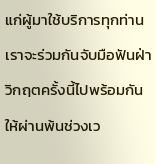แก่ผู้มาใช้บริการทุกท่าน เราจะร่วมกันจับมือฟันฝ่าวิกฤตครั้งนี้ไปพร้อมกัน ให้ผ่านพ้นช่วงเว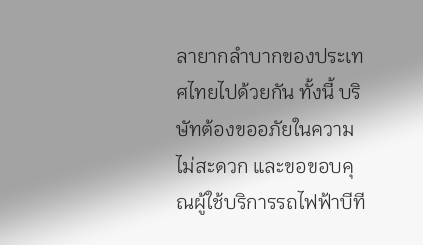ลายากลำบากของประเทศไทยไปด้วยกัน ทั้งนี้ บริษัทต้องขออภัยในความไม่สะดวก และขอขอบคุณผู้ใช้บริการรถไฟฟ้าบีที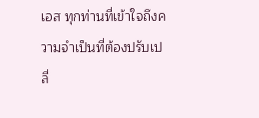เอส ทุกท่านที่เข้าใจถึงความจำเป็นที่ต้องปรับเปลี่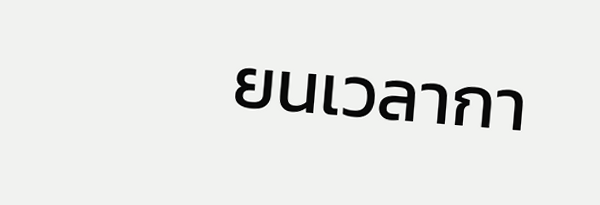ยนเวลากา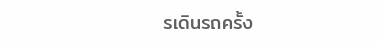รเดินรถครั้ง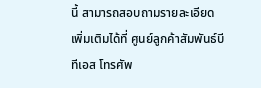นี้ สามารถสอบถามรายละเอียดเพิ่มเติมได้ที่ ศูนย์ลูกค้าสัมพันธ์บีทีเอส โทรศัพ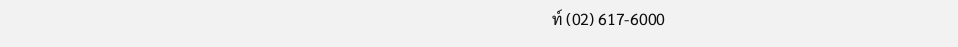ท์ (02) 617-6000